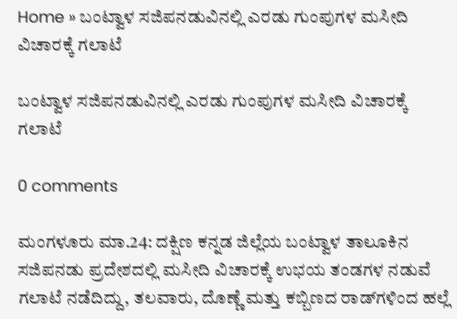Home » ಬಂಟ್ವಾಳ ಸಜಿಪನಡುವಿನಲ್ಲಿ ಎರಡು ಗುಂಪುಗಳ ಮಸೀದಿ ವಿಚಾರಕ್ಕೆ ಗಲಾಟೆ

ಬಂಟ್ವಾಳ ಸಜಿಪನಡುವಿನಲ್ಲಿ ಎರಡು ಗುಂಪುಗಳ ಮಸೀದಿ ವಿಚಾರಕ್ಕೆ ಗಲಾಟೆ

0 comments

ಮಂಗಳೂರು ಮಾ.24: ದಕ್ಷಿಣ ಕನ್ನಡ ಜಿಲ್ಲೆಯ ಬಂಟ್ವಾಳ ತಾಲೂಕಿನ ಸಜಿಪನಡು ಪ್ರದೇಶದಲ್ಲಿ ಮಸೀದಿ ವಿಚಾರಕ್ಕೆ ಉಭಯ ತಂಡಗಳ ನಡುವೆ ಗಲಾಟೆ ನಡೆದಿದ್ದು, ತಲವಾರು, ದೊಣ್ಣೆ ಮತ್ತು ಕಬ್ಬಿಣದ ರಾಡ್‌ಗಳಿಂದ ಹಲ್ಲೆ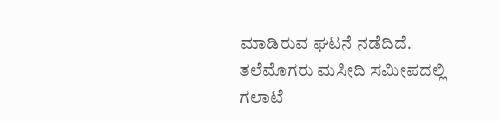ಮಾಡಿರುವ ಘಟನೆ ನಡೆದಿದೆ. ತಲೆಮೊಗರು ಮಸೀದಿ ಸಮೀಪದಲ್ಲಿ ಗಲಾಟೆ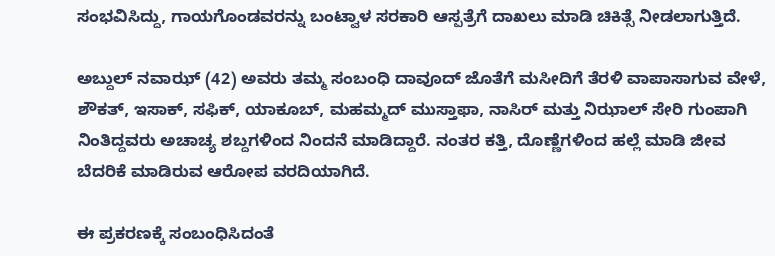ಸಂಭವಿಸಿದ್ದು, ಗಾಯಗೊಂಡವರನ್ನು ಬಂಟ್ವಾಳ ಸರಕಾರಿ ಆಸ್ಪತ್ರೆಗೆ ದಾಖಲು ಮಾಡಿ ಚಿಕಿತ್ಸೆ ನೀಡಲಾಗುತ್ತಿದೆ.

ಅಬ್ದುಲ್‌ ನವಾಝ್‌ (42) ಅವರು ತಮ್ಮ ಸಂಬಂಧಿ ದಾವೂದ್‌ ಜೊತೆಗೆ ಮಸೀದಿಗೆ ತೆರಳಿ ವಾಪಾಸಾಗುವ ವೇಳೆ, ಶೌಕತ್‌, ಇಸಾಕ್‌, ಸಫಿಕ್‌, ಯಾಕೂಬ್‌, ಮಹಮ್ಮದ್‌ ಮುಸ್ತಾಫಾ, ನಾಸಿರ್‌ ಮತ್ತು ನಿಝಾಲ್‌ ಸೇರಿ ಗುಂಪಾಗಿ ನಿಂತಿದ್ದವರು ಅಚಾಚ್ಯ ಶಬ್ದಗಳಿಂದ ನಿಂದನೆ ಮಾಡಿದ್ದಾರೆ. ನಂತರ ಕತ್ತಿ, ದೊಣ್ಣೆಗಳಿಂದ ಹಲ್ಲೆ ಮಾಡಿ ಜೀವ ಬೆದರಿಕೆ ಮಾಡಿರುವ ಆರೋಪ ವರದಿಯಾಗಿದೆ.

ಈ ಪ್ರಕರಣಕ್ಕೆ ಸಂಬಂಧಿಸಿದಂತೆ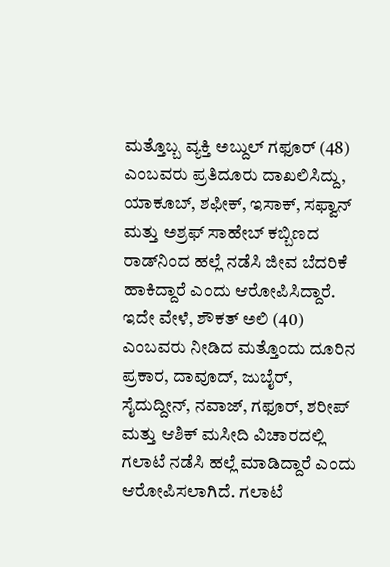ಮತ್ತೊಬ್ಬ ವ್ಯಕ್ತಿ ಅಬ್ದುಲ್ ಗಫೂರ್ (48) ಎಂಬವರು ಪ್ರತಿದೂರು ದಾಖಲಿಸಿದ್ದು, ಯಾಕೂಬ್, ಶಫೀಕ್, ಇಸಾಕ್, ಸಫ್ವಾನ್ ಮತ್ತು ಅಶ್ರಫ್ ಸಾಹೇಬ್ ಕಬ್ಬಿಣದ ರಾಡ್‌ನಿಂದ ಹಲ್ಲೆ ನಡೆಸಿ ಜೀವ ಬೆದರಿಕೆ ಹಾಕಿದ್ದಾರೆ ಎಂದು ಆರೋಪಿಸಿದ್ದಾರೆ. ಇದೇ ವೇಳೆ, ಶೌಕತ್ ಅಲಿ (40) ಎಂಬವರು ನೀಡಿದ ಮತ್ತೊಂದು ದೂರಿನ ಪ್ರಕಾರ, ದಾವೂದ್, ಜುಬೈರ್, ಸೈದುದ್ದೀನ್, ನವಾಜ್, ಗಫೂರ್, ಶರೀಪ್ ಮತ್ತು ಆಶಿಕ್ ಮಸೀದಿ ವಿಚಾರದಲ್ಲಿ ಗಲಾಟೆ ನಡೆಸಿ ಹಲ್ಲೆ ಮಾಡಿದ್ದಾರೆ ಎಂದು ಆರೋಪಿಸಲಾಗಿದೆ. ಗಲಾಟೆ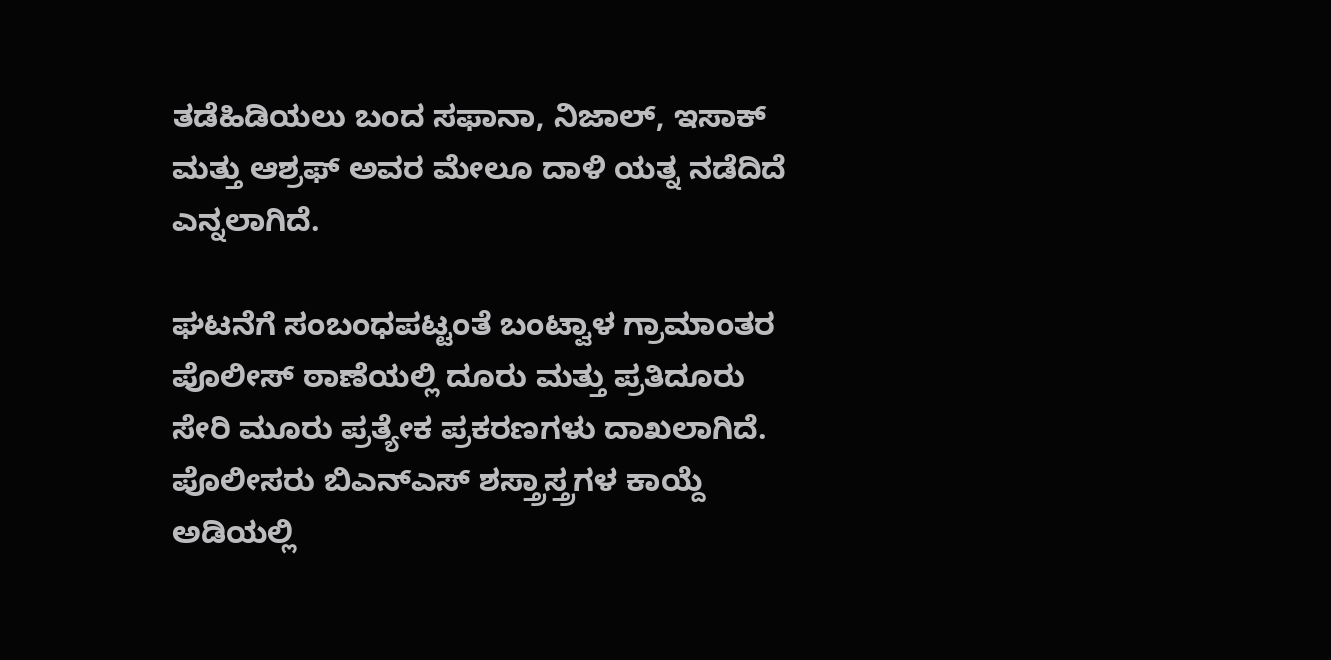ತಡೆಹಿಡಿಯಲು ಬಂದ ಸಫಾನಾ, ನಿಜಾಲ್, ಇಸಾಕ್ ಮತ್ತು ಆಶ್ರಫ್ ಅವರ ಮೇಲೂ ದಾಳಿ ಯತ್ನ ನಡೆದಿದೆ ಎನ್ನಲಾಗಿದೆ.

ಘಟನೆಗೆ ಸಂಬಂಧಪಟ್ಟಂತೆ ಬಂಟ್ವಾಳ ಗ್ರಾಮಾಂತರ ಪೊಲೀಸ್‌ ಠಾಣೆಯಲ್ಲಿ ದೂರು ಮತ್ತು ಪ್ರತಿದೂರು ಸೇರಿ ಮೂರು ಪ್ರತ್ಯೇಕ ಪ್ರಕರಣಗಳು ದಾಖಲಾಗಿದೆ. ಪೊಲೀಸರು ಬಿಎನ್‌ಎಸ್‌ ಶಸ್ತ್ರಾಸ್ತ್ರಗಳ ಕಾಯ್ದೆ ಅಡಿಯಲ್ಲಿ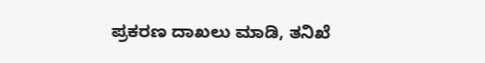ಪ್ರಕರಣ ದಾಖಲು ಮಾಡಿ, ತನಿಖೆ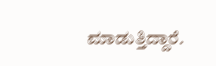ಮಾಡುತ್ತಿದ್ದಾರೆ.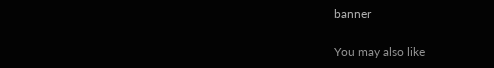banner

You may also like